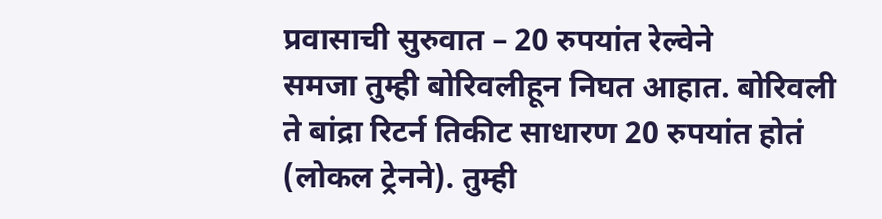प्रवासाची सुरुवात – 20 रुपयांत रेल्वेने
समजा तुम्ही बोरिवलीहून निघत आहात. बोरिवली ते बांद्रा रिटर्न तिकीट साधारण 20 रुपयांत होतं (लोकल ट्रेनने). तुम्ही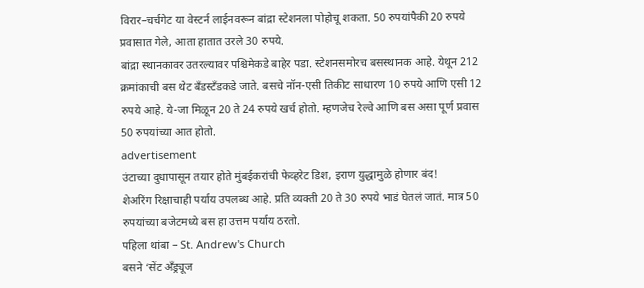विरार–चर्चगेट या वेस्टर्न लाईनवरून बांद्रा स्टेशनला पोहोचू शकता. 50 रुपयांपैकी 20 रुपये प्रवासात गेले, आता हातात उरले 30 रुपये.
बांद्रा स्थानकावर उतरल्यावर पश्चिमेकडे बाहेर पडा. स्टेशनसमोरच बसस्थानक आहे. येथून 212 क्रमांकाची बस थेट बँडस्टँडकडे जाते. बसचे नॉन-एसी तिकीट साधारण 10 रुपये आणि एसी 12 रुपये आहे. ये-जा मिळून 20 ते 24 रुपये खर्च होतो. म्हणजेच रेल्वे आणि बस असा पूर्ण प्रवास 50 रुपयांच्या आत होतो.
advertisement
उंटाच्या दुधापासून तयार होते मुंबईकरांची फेव्हरेट डिश, इराण युद्धामुळे होणार बंद!
शेअरिंग रिक्षाचाही पर्याय उपलब्ध आहे. प्रति व्यक्ती 20 ते 30 रुपये भाडं घेतलं जातं. मात्र 50 रुपयांच्या बजेटमध्ये बस हा उत्तम पर्याय ठरतो.
पहिला थांबा – St. Andrew's Church
बसने ‘सेंट अँड्र्यूज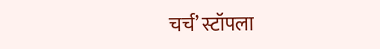चर्च’ स्टॉपला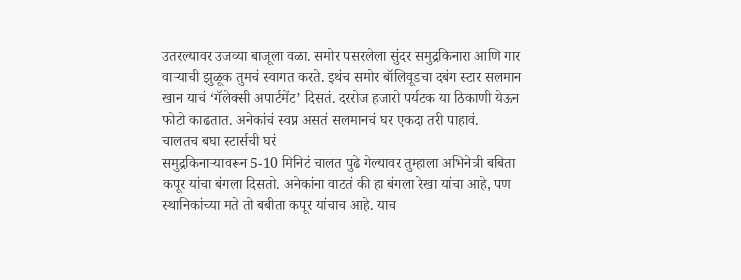उतरल्यावर उजव्या बाजूला वळा. समोर पसरलेला सुंदर समुद्रकिनारा आणि गार वाऱ्याची झुळूक तुमचं स्वागत करते. इथंच समोर बॉलिवूडचा दबंग स्टार सलमान खान याचं ‘गॅलेक्सी अपार्टमेंट’ दिसतं. दररोज हजारो पर्यटक या ठिकाणी येऊन फोटो काढतात. अनेकांचं स्वप्न असतं सलमानचं घर एकदा तरी पाहावं.
चालतच बघा स्टार्सची घरं
समुद्रकिनाऱ्यावरून 5-10 मिनिटं चालत पुढे गेल्यावर तुम्हाला अभिनेत्री बबिता कपूर यांचा बंगला दिसतो. अनेकांना वाटतं की हा बंगला रेखा यांचा आहे, पण स्थानिकांच्या मते तो बबीता कपूर यांचाच आहे. याच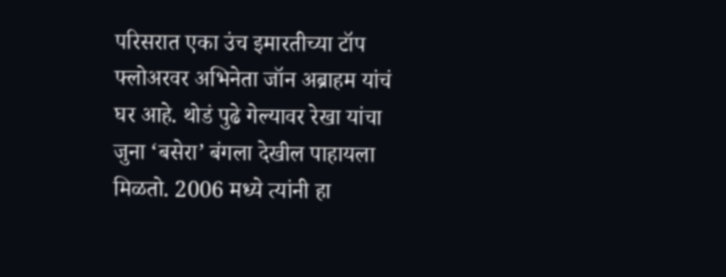परिसरात एका उंच इमारतीच्या टॉप फ्लोअरवर अभिनेता जॉन अब्राहम यांचं घर आहे. थोडं पुढे गेल्यावर रेखा यांचा जुना ‘बसेरा’ बंगला देखील पाहायला मिळतो. 2006 मध्ये त्यांनी हा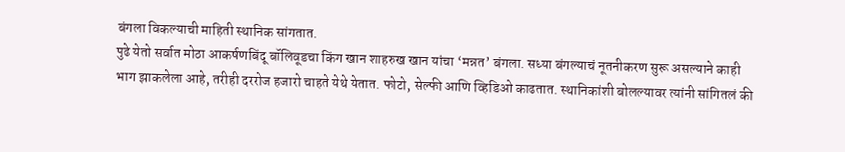बंगला विकल्याची माहिती स्थानिक सांगतात.
पुढे येतो सर्वात मोठा आकर्षणबिंदू बॉलिवूडचा किंग खान शाहरुख खान यांचा ‘मन्नत’ बंगला. सध्या बंगल्याचं नूतनीकरण सुरू असल्याने काही भाग झाकलेला आहे, तरीही दररोज हजारो चाहते येथे येतात. फोटो, सेल्फी आणि व्हिडिओ काढतात. स्थानिकांशी बोलल्यावर त्यांनी सांगितलं की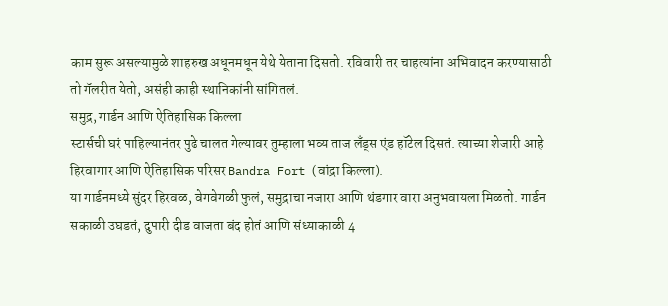काम सुरू असल्यामुळे शाहरुख अधूनमधून येथे येताना दिसतो. रविवारी तर चाहत्यांना अभिवादन करण्यासाठी तो गॅलरीत येतो, असंही काही स्थानिकांनी सांगितलं.
समुद्र, गार्डन आणि ऐतिहासिक किल्ला
स्टार्सची घरं पाहिल्यानंतर पुढे चालत गेल्यावर तुम्हाला भव्य ताज लँड्स एंड हॉटेल दिसतं. त्याच्या शेजारी आहे हिरवागार आणि ऐतिहासिक परिसर Bandra Fort (वांद्रा किल्ला).
या गार्डनमध्ये सुंदर हिरवळ, वेगवेगळी फुलं, समुद्राचा नजारा आणि थंडगार वारा अनुभवायला मिळतो. गार्डन सकाळी उघडतं, दुपारी दीड वाजता बंद होतं आणि संध्याकाळी 4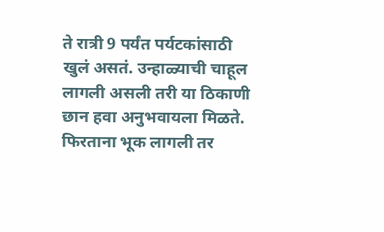ते रात्री 9 पर्यंत पर्यटकांसाठी खुलं असतं. उन्हाळ्याची चाहूल लागली असली तरी या ठिकाणी छान हवा अनुभवायला मिळते.
फिरताना भूक लागली तर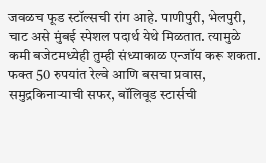जवळच फूड स्टॉल्सची रांग आहे. पाणीपुरी, भेलपुरी, चाट असे मुंबई स्पेशल पदार्थ येथे मिळतात. त्यामुळे कमी बजेटमध्येही तुम्ही संध्याकाळ एन्जॉय करू शकता. फक्त 50 रुपयांत रेल्वे आणि बसचा प्रवास, समुद्रकिनाऱ्याची सफर, बॉलिवूड स्टार्सची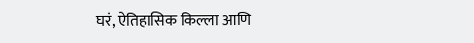घरं, ऐतिहासिक किल्ला आणि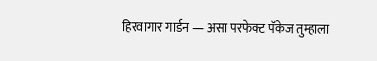हिरवागार गार्डन — असा परफेक्ट पॅकेज तुम्हाला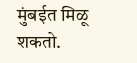मुंबईत मिळू शकतो.